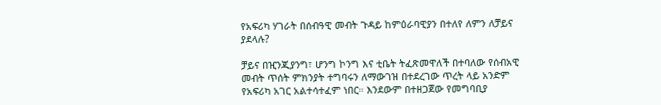የአፍሪካ ሃገራት በሰብዓዊ መብት ጉዳይ ከምዕራባዊያን በተለየ ለምን ለቻይና ያደላሉ?

ቻይና በዢንጂያንግ፣ ሆንግ ኮንግ እና ቲቤት ትፈጽመዋለች በተባለው የሰብአዊ መብት ጥሰት ምክንያት ተግባሩን ለማውገዝ በተደረገው ጥረት ላይ አንድም የአፍሪካ አገር አልተሳተፈም ነበር። እንደውም በተዘጋጀው የመግባቢያ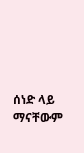ሰነድ ላይ ማናቸውም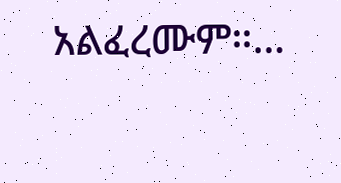አልፈረሙም።…